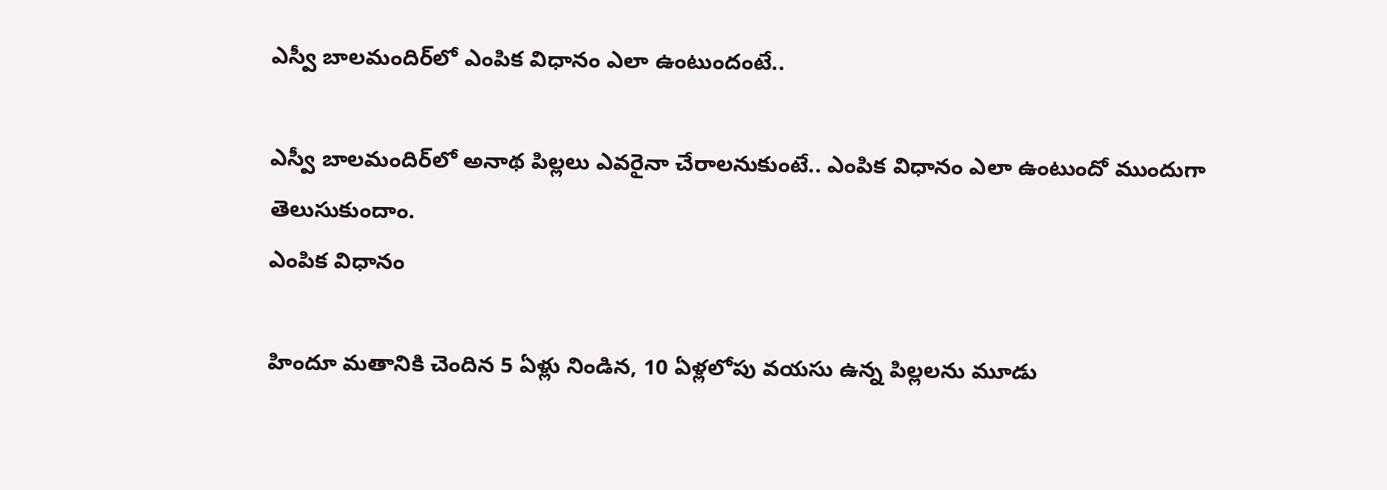ఎస్వీ బాలమందిర్‌లో ఎంపిక విధానం ఎలా ఉంటుందంటే..

ఎస్వీ బాలమందిర్‌లో అనాథ పిల్లలు ఎవరైనా చేరాలనుకుంటే.. ఎంపిక విధానం ఎలా ఉంటుందో ముందుగా తెలుసుకుందాం.
ఎంపిక విధానం

హిందూ మతానికి చెందిన 5 ఏళ్లు నిండిన, 10 ఏళ్లలోపు వయసు ఉన్న పిల్లలను మూడు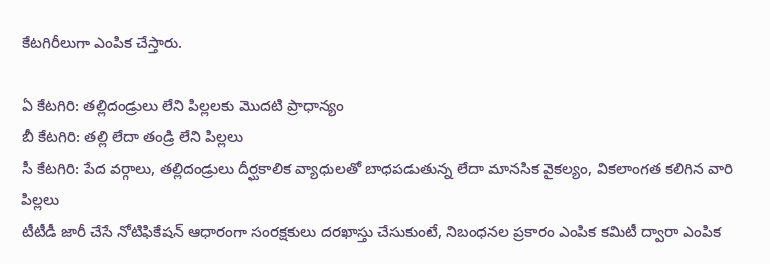కేటగిరీలుగా ఎంపిక చేస్తారు.

ఏ కేటగిరి: తల్లిదండ్రులు లేని పిల్లలకు మొదటి ప్రాధాన్యం
బీ కేటగిరి: తల్లి లేదా తండ్రి లేని పిల్లలు
సీ కేటగిరి: పేద వర్గాలు, తల్లిదండ్రులు దీర్ఘకాలిక వ్యాధులతో బాధపడుతున్న లేదా మానసిక వైకల్యం, వికలాంగత కలిగిన వారి పిల్లలు
టీటీడీ జారీ చేసే నోటిఫికేషన్ ఆధారంగా సంరక్షకులు దరఖాస్తు చేసుకుంటే, నిబంధనల ప్రకారం ఎంపిక కమిటీ ద్వారా ఎంపిక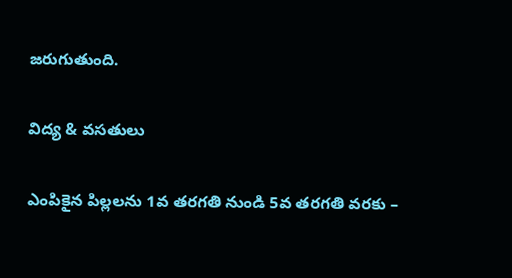జరుగుతుంది.

విద్య & వసతులు

ఎంపికైన పిల్లలను 1వ తరగతి నుండి 5వ తరగతి వరకు –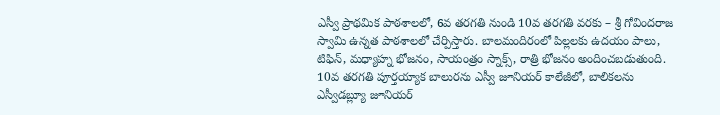ఎస్వీ ప్రాథమిక పాఠశాలలో, 6వ తరగతి నుండి 10వ తరగతి వరకు – శ్రీ గోవిందరాజ స్వామి ఉన్నత పాఠశాలలో చేర్పిస్తారు. బాలమందిరంలో పిల్లలకు ఉదయం పాలు, టిఫిన్, మధ్యాహ్న భోజనం, సాయంత్రం స్నాక్స్, రాత్రి భోజనం అందించబడుతుంది. 10వ తరగతి పూర్తయ్యాక బాలురను ఎస్వీ జూనియర్ కాలేజీలో, బాలికలను ఎస్వీడబ్ల్యూ జూనియర్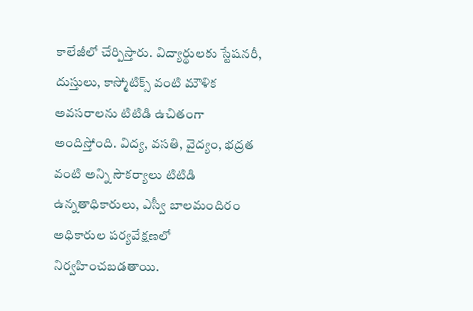కాలేజీలో చేర్పిస్తారు. విద్యార్థులకు స్టేషనరీ, దుస్తులు, కాస్మోటిక్స్ వంటి మౌళిక అవసరాలను టిటిడి ఉచితంగా అందిస్తోంది. విద్య, వసతి, వైద్యం, భద్రత వంటి అన్ని సౌకర్యాలు టిటిడి ఉన్నతాధికారులు, ఎస్వీ బాలమందిరం అధికారుల పర్యవేక్షణలో నిర్వహించబడతాయి.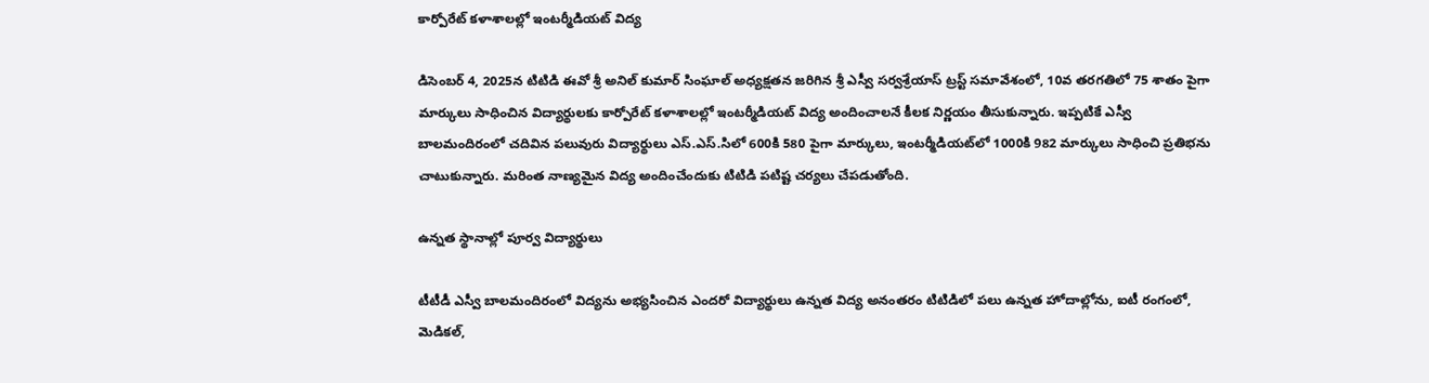కార్పోరేట్ కళాశాలల్లో ఇంటర్మీడియట్ విద్య

డిసెంబర్ 4, 2025న టిటిడి ఈవో శ్రీ అనిల్ కుమార్ సింఘాల్ అధ్యక్షతన జరిగిన శ్రీ ఎస్వీ సర్వశ్రేయాస్ ట్రస్ట్ సమావేశంలో, 10వ తరగతిలో 75 శాతం పైగా మార్కులు సాధించిన విద్యార్థులకు కార్పోరేట్ కళాశాలల్లో ఇంటర్మీడియట్ విద్య అందించాలనే కీలక నిర్ణయం తీసుకున్నారు. ఇప్పటికే ఎస్వీ బాలమందిరంలో చదివిన పలువురు విద్యార్థులు ఎస్.ఎస్.సిలో 600కి 580 పైగా మార్కులు, ఇంటర్మీడియట్‌లో 1000కి 982 మార్కులు సాధించి ప్రతిభను చాటుకున్నారు. మరింత నాణ్యమైన విద్య అందించేందుకు టిటిడి పటిష్ట చర్యలు చేపడుతోంది.

ఉన్నత స్థానాల్లో పూర్వ విద్యార్థులు

టీటీడీ ఎస్వీ బాలమందిరంలో విద్యను అభ్యసించిన ఎందరో విద్యార్థులు ఉన్నత విద్య అనంతరం టిటిడిలో పలు ఉన్నత హోదాల్లోను, ఐటీ రంగంలో, మెడికల్,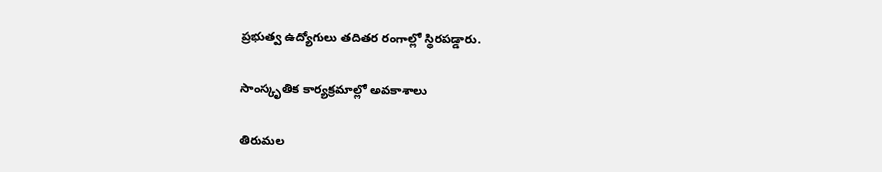ప్రభుత్వ ఉద్యోగులు తదితర రంగాల్లో స్థిరపడ్డారు.

సాంస్కృతిక కార్యక్రమాల్లో అవకాశాలు

తిరుమల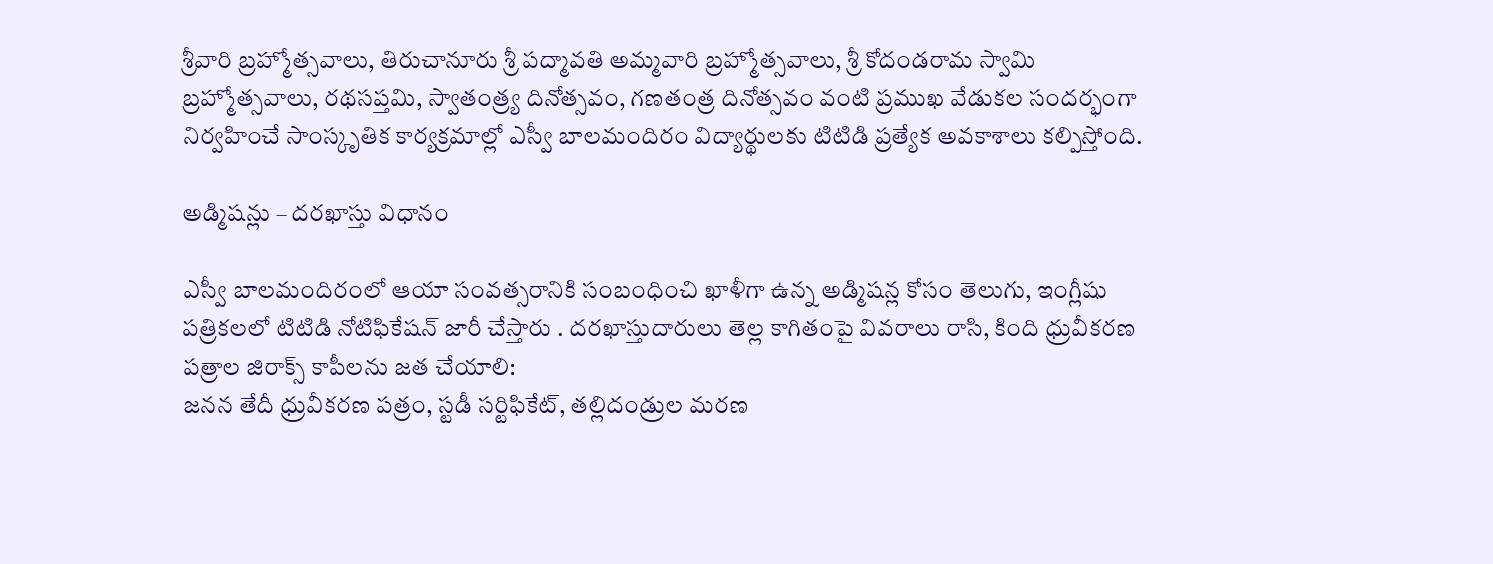శ్రీవారి బ్రహ్మోత్సవాలు, తిరుచానూరు శ్రీ పద్మావతి అమ్మవారి బ్రహ్మోత్సవాలు, శ్రీ కోదండరామ స్వామి బ్రహ్మోత్సవాలు, రథసప్తమి, స్వాతంత్ర్య దినోత్సవం, గణతంత్ర దినోత్సవం వంటి ప్రముఖ వేడుకల సందర్భంగా నిర్వహించే సాంస్కృతిక కార్యక్రమాల్లో ఎస్వీ బాలమందిరం విద్యార్థులకు టిటిడి ప్రత్యేక అవకాశాలు కల్పిస్తోంది.

అడ్మిషన్లు – దరఖాస్తు విధానం

ఎస్వీ బాలమందిరంలో ఆయా సంవత్సరానికి సంబంధించి ఖాళీగా ఉన్న అడ్మిషన్ల కోసం తెలుగు, ఇంగ్లీషు పత్రికలలో టిటిడి నోటిఫికేషన్ జారీ చేస్తారు . దరఖాస్తుదారులు తెల్ల కాగితంపై వివరాలు రాసి, కింది ధ్రువీకరణ పత్రాల జిరాక్స్ కాపీలను జత చేయాలి:
జనన తేదీ ధ్రువీకరణ పత్రం, స్టడీ సర్టిఫికేట్, తల్లిదండ్రుల మరణ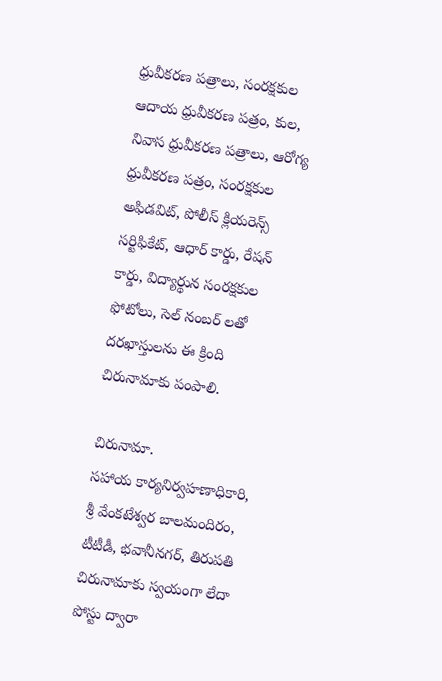ధ్రువీకరణ పత్రాలు, సంరక్షకుల ఆదాయ ధ్రువీకరణ పత్రం, కుల, నివాస ధ్రువీకరణ పత్రాలు, ఆరోగ్య ధ్రువీకరణ పత్రం, సంరక్షకుల అఫిడవిట్, పోలీస్ క్లియరెన్స్ సర్టిఫికేట్, ఆధార్ కార్డు, రేషన్ కార్డు, విద్యార్థున సంరక్షకుల ఫోటోలు, సెల్ నంబర్ లతో దరఖాస్తులను ఈ క్రింది చిరునామాకు పంపాలి.

చిరునామా.
సహాయ కార్యనిర్వహణాధికారి,
శ్రీ వేంకటేశ్వర బాలమందిరం,
టీటీడీ, భవానీనగర్, తిరుపతి
చిరునామాకు స్వయంగా లేదా పోస్టు ద్వారా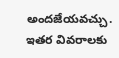అందజేయవచ్చు. ఇతర వివరాలకు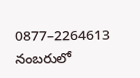0877–2264613 నంబరులో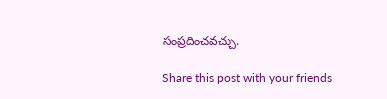సంప్రదించవచ్చు.

Share this post with your friends